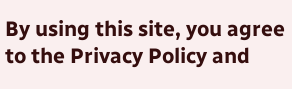By using this site, you agree to the Privacy Policy and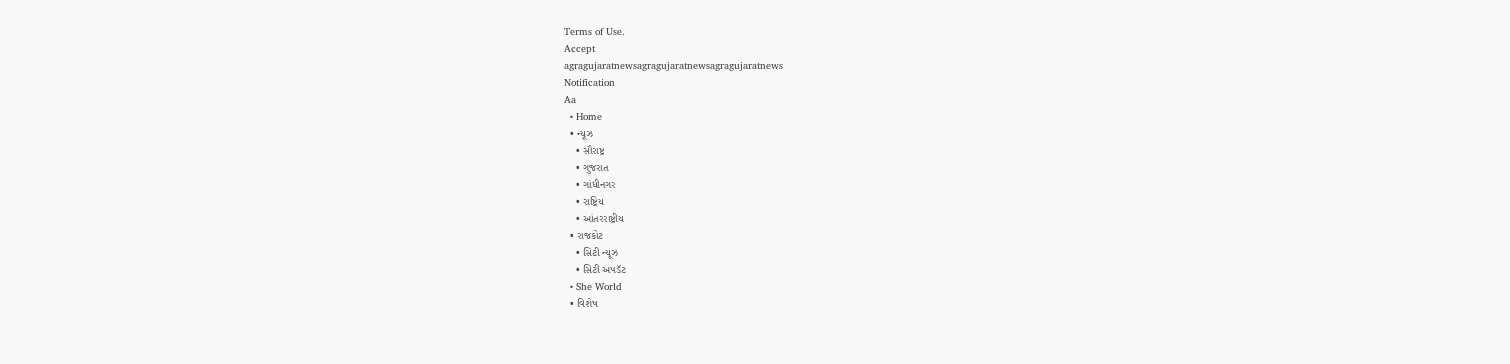Terms of Use.
Accept
agragujaratnewsagragujaratnewsagragujaratnews
Notification
Aa
  • Home
  • ન્યૂઝ
    • સૌરાષ્ટ્ર
    • ગુજરાત
    • ગાંધીનગર
    • રાષ્ટ્રિય
    • આંતરરાષ્ટ્રીય
  • રાજકોટ
    • સિટી ન્યૂઝ
    • સિટી અપડૅટ
  • She World
  • વિશેષ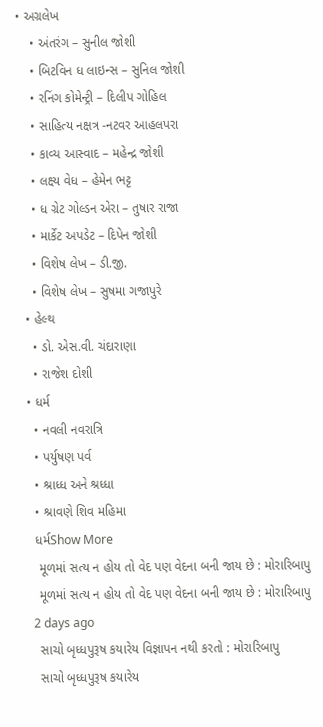• અગ્રલેખ
    • અંતરંગ – સુનીલ જોશી
    • બિટવિન ધ લાઇન્સ – સુનિલ જોશી
    • રનિંગ કોમેન્ટ્રી – દિલીપ ગોહિલ
    • સાહિત્ય નક્ષત્ર -નટવર આહલપરા
    • કાવ્ય આસ્વાદ – મહેન્દ્ર જોશી
    • લક્ષ્ય વેધ – હેમેન ભટ્ટ
    • ધ ગ્રેટ ગોલ્ડન એરા – તુષાર રાજા
    • માર્કેટ અપડેટ – દિપેન જોશી
    • વિશેષ લેખ – ડી.જી.
    • વિશેષ લેખ – સુષમા ગજાપુરે
  • હેલ્થ
    • ડો. એસ.વી. ચંદારાણા
    • રાજેશ દોશી
  • ધર્મ
    • નવલી નવરાત્રિ
    • પર્યુષણ પર્વ
    • શ્રાધ્ધ અને શ્રધ્ધા
    • શ્રાવણે શિવ મહિમા
    ધર્મShow More
     મૂળમાં સત્ય ન હોય તો વેદ પણ વેદના બની જાય છે : મોરારિબાપુ
     મૂળમાં સત્ય ન હોય તો વેદ પણ વેદના બની જાય છે : મોરારિબાપુ
    2 days ago
     સાચો બૃધ્ધપુરૂષ કયારેય વિજ્ઞાપન નથી કરતો : મોરારિબાપુ
     સાચો બૃધ્ધપુરૂષ કયારેય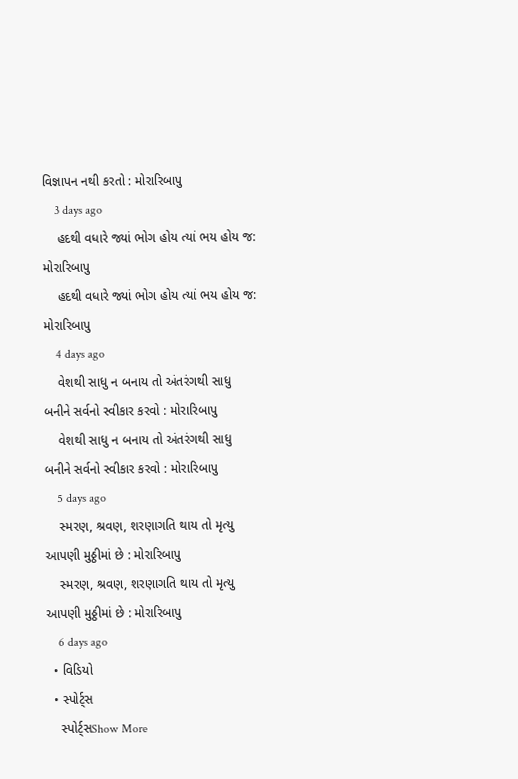વિજ્ઞાપન નથી કરતો : મોરારિબાપુ
    3 days ago
    હદથી વધારે જ્યાં ભોગ હોય ત્યાં ભય હોય જ: મોરારિબાપુ
    હદથી વધારે જ્યાં ભોગ હોય ત્યાં ભય હોય જ: મોરારિબાપુ
    4 days ago
    વેશથી સાધુ ન બનાય તો અંતરંગથી સાધુ બનીને સર્વનો સ્વીકાર કરવો : મોરારિબાપુ
    વેશથી સાધુ ન બનાય તો અંતરંગથી સાધુ બનીને સર્વનો સ્વીકાર કરવો : મોરારિબાપુ
    5 days ago
    સ્મરણ, શ્રવણ, શરણાગતિ થાય તો મૃત્યુ આપણી મુઠ્ઠીમાં છે : મોરારિબાપુ
    સ્મરણ, શ્રવણ, શરણાગતિ થાય તો મૃત્યુ આપણી મુઠ્ઠીમાં છે : મોરારિબાપુ
    6 days ago
  • વિડિયો
  • સ્પોર્ટ્સ
    સ્પોર્ટ્સShow More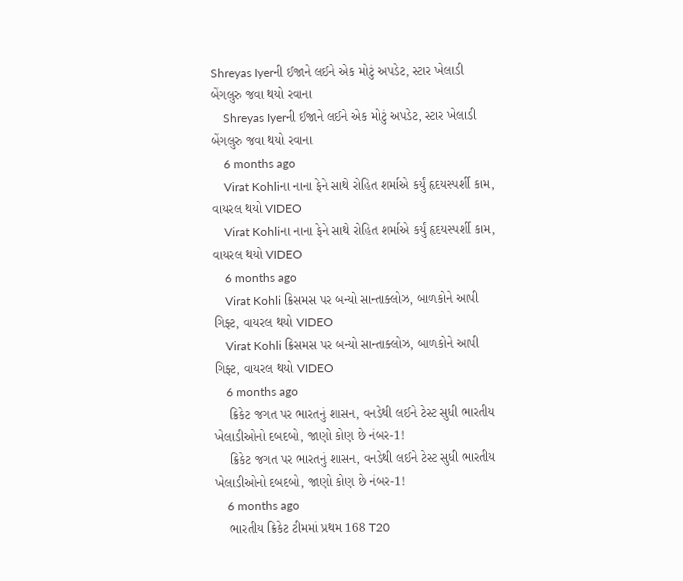Shreyas Iyerની ઈજાને લઈને એક મોટું અપડેટ, સ્ટાર ખેલાડી બેંગલુરુ જવા થયો રવાના
    Shreyas Iyerની ઈજાને લઈને એક મોટું અપડેટ, સ્ટાર ખેલાડી બેંગલુરુ જવા થયો રવાના
    6 months ago
    Virat Kohliના નાના ફેને સાથે રોહિત શર્માએ કર્યું હૃદયસ્પર્શી કામ, વાયરલ થયો VIDEO
    Virat Kohliના નાના ફેને સાથે રોહિત શર્માએ કર્યું હૃદયસ્પર્શી કામ, વાયરલ થયો VIDEO
    6 months ago
    Virat Kohli ક્રિસમસ પર બન્યો સાન્તાક્લોઝ, બાળકોને આપી ગિફ્ટ, વાયરલ થયો VIDEO
    Virat Kohli ક્રિસમસ પર બન્યો સાન્તાક્લોઝ, બાળકોને આપી ગિફ્ટ, વાયરલ થયો VIDEO
    6 months ago
    ક્રિકેટ જગત પર ભારતનું શાસન, વનડેથી લઈને ટેસ્ટ સુધી ભારતીય ખેલાડીઓનો દબદબો, જાણો કોણ છે નંબર-1!
    ક્રિકેટ જગત પર ભારતનું શાસન, વનડેથી લઈને ટેસ્ટ સુધી ભારતીય ખેલાડીઓનો દબદબો, જાણો કોણ છે નંબર-1!
    6 months ago
    ભારતીય ક્રિકેટ ટીમમાં પ્રથમ 168 T20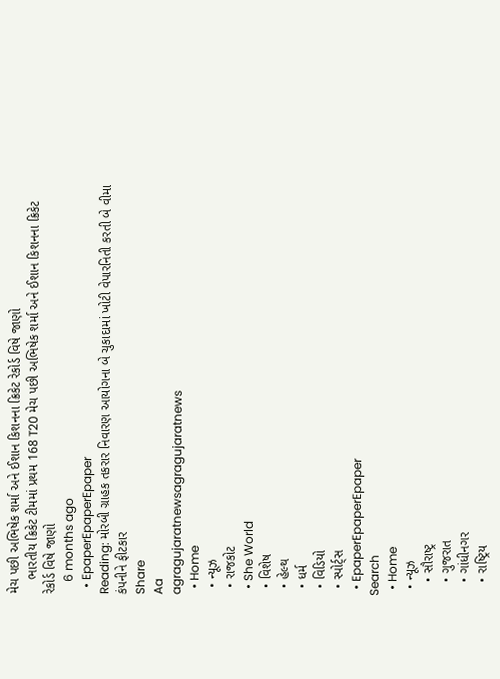મેચ પછી અભિષેક શર્મા અને ઈશાન કિશનના ક્રિકેટ રેકોર્ડ વિષે જાણો
    ભારતીય ક્રિકેટ ટીમમાં પ્રથમ 168 T20 મેચ પછી અભિષેક શર્મા અને ઈશાન કિશનના ક્રિકેટ રેકોર્ડ વિષે જાણો
    6 months ago
  • EpaperEpaperEpaper
Reading: મોરબી ગ્રાહક તકરાર નિવારણ આયોગના બે ચુકાદામાં ખોટી વેપારનિતી કરતી બે વીમા કંપનીને ફીટકાર
Share
Aa
agragujaratnewsagragujaratnews
  • Home
  • ન્યૂઝ
  • રાજકોટ
  • She World
  • વિશેષ
  • હેલ્થ
  • ધર્મ
  • વિડિયો
  • સ્પોર્ટ્સ
  • EpaperEpaperEpaper
Search
  • Home
  • ન્યૂઝ
    • સૌરાષ્ટ્ર
    • ગુજરાત
    • ગાંધીનગર
    • રાષ્ટ્રિય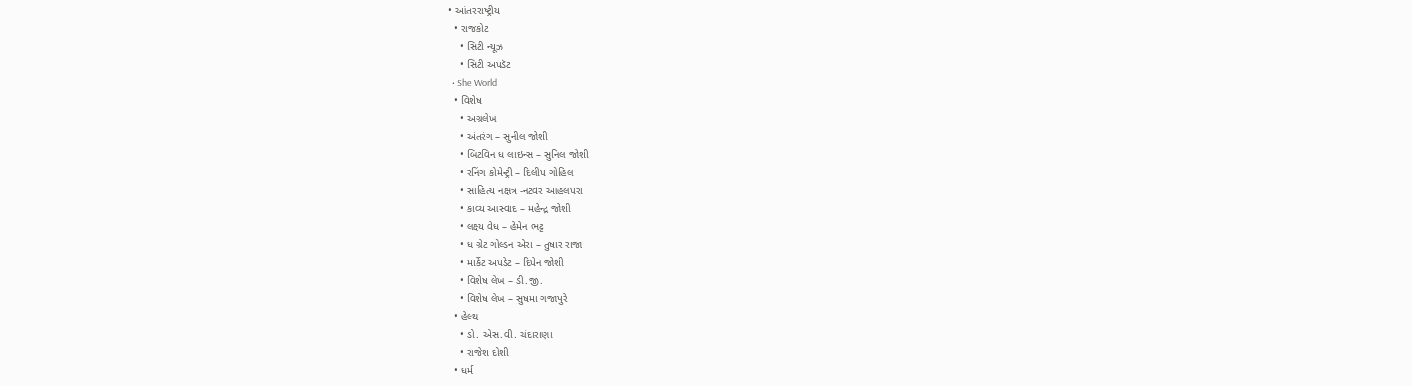• આંતરરાષ્ટ્રીય
  • રાજકોટ
    • સિટી ન્યૂઝ
    • સિટી અપડૅટ
  • She World
  • વિશેષ
    • અગ્રલેખ
    • અંતરંગ – સુનીલ જોશી
    • બિટવિન ધ લાઇન્સ – સુનિલ જોશી
    • રનિંગ કોમેન્ટ્રી – દિલીપ ગોહિલ
    • સાહિત્ય નક્ષત્ર -નટવર આહલપરા
    • કાવ્ય આસ્વાદ – મહેન્દ્ર જોશી
    • લક્ષ્ય વેધ – હેમેન ભટ્ટ
    • ધ ગ્રેટ ગોલ્ડન એરા – તુષાર રાજા
    • માર્કેટ અપડેટ – દિપેન જોશી
    • વિશેષ લેખ – ડી.જી.
    • વિશેષ લેખ – સુષમા ગજાપુરે
  • હેલ્થ
    • ડો. એસ.વી. ચંદારાણા
    • રાજેશ દોશી
  • ધર્મ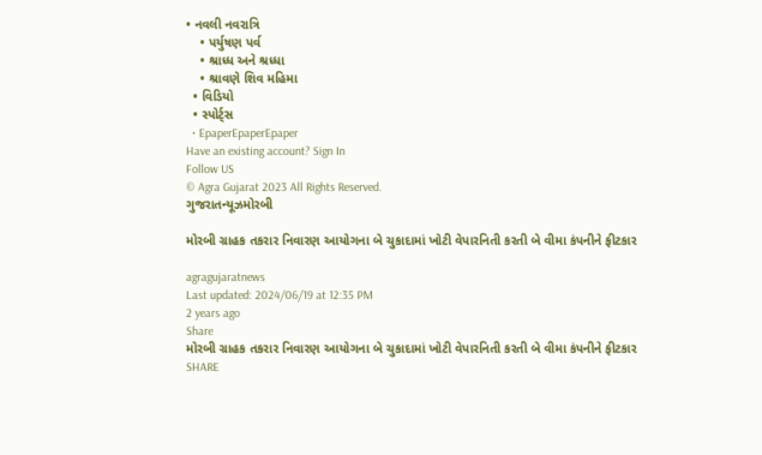• નવલી નવરાત્રિ
    • પર્યુષણ પર્વ
    • શ્રાધ્ધ અને શ્રધ્ધા
    • શ્રાવણે શિવ મહિમા
  • વિડિયો
  • સ્પોર્ટ્સ
  • EpaperEpaperEpaper
Have an existing account? Sign In
Follow US
© Agra Gujarat 2023 All Rights Reserved.
ગુજરાતન્યૂઝમોરબી

મોરબી ગ્રાહક તકરાર નિવારણ આયોગના બે ચુકાદામાં ખોટી વેપારનિતી કરતી બે વીમા કંપનીને ફીટકાર

agragujaratnews
Last updated: 2024/06/19 at 12:35 PM
2 years ago
Share
મોરબી ગ્રાહક તકરાર નિવારણ આયોગના બે ચુકાદામાં ખોટી વેપારનિતી કરતી બે વીમા કંપનીને ફીટકાર
SHARE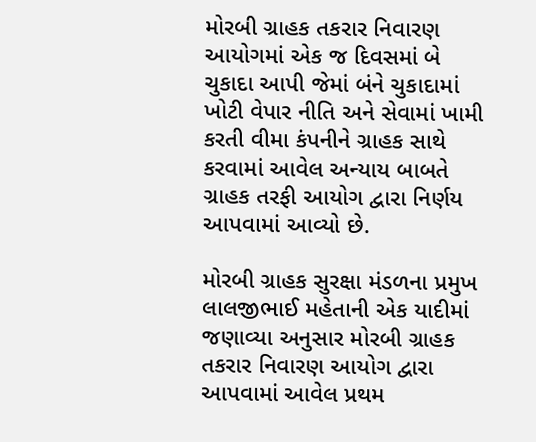મોરબી ગ્રાહક તકરાર નિવારણ આયોગમાં એક જ દિવસમાં બે ચુકાદા આપી જેમાં બંને ચુકાદામાં ખોટી વેપાર નીતિ અને સેવામાં ખામી કરતી વીમા કંપનીને ગ્રાહક સાથે કરવામાં આવેલ અન્યાય બાબતે ગ્રાહક તરફી આયોગ દ્વારા નિર્ણય આપવામાં આવ્યો છે.

મોરબી ગ્રાહક સુરક્ષા મંડળના પ્રમુખ લાલજીભાઈ મહેતાની એક યાદીમાં જણાવ્યા અનુસાર મોરબી ગ્રાહક તકરાર નિવારણ આયોગ દ્વારા આપવામાં આવેલ પ્રથમ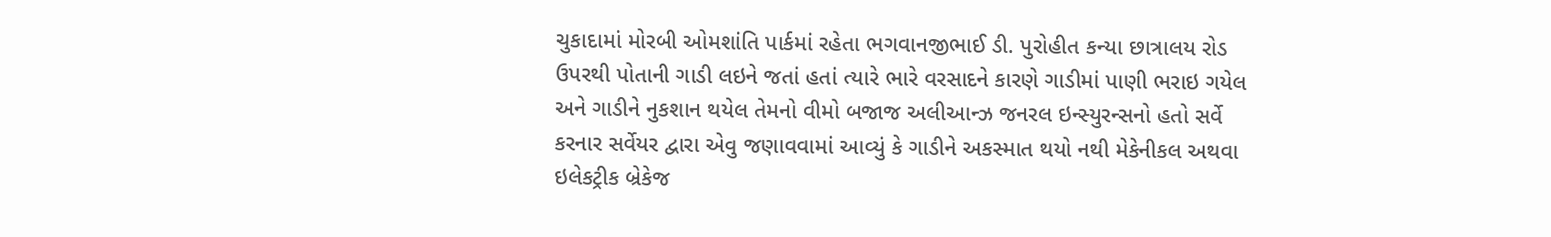ચુકાદામાં મોરબી ઓમશાંતિ પાર્કમાં રહેતા ભગવાનજીભાઈ ડી. પુરોહીત કન્યા છાત્રાલય રોડ ઉપરથી પોતાની ગાડી લઇને જતાં હતાં ત્યારે ભારે વરસાદને કારણે ગાડીમાં પાણી ભરાઇ ગયેલ અને ગાડીને નુકશાન થયેલ તેમનો વીમો બજાજ અલીઆન્ઝ જનરલ ઇન્સ્યુરન્સનો હતો સર્વે કરનાર સર્વેયર દ્વારા એવુ જણાવવામાં આવ્યું કે ગાડીને અકસ્માત થયો નથી મેકેનીકલ અથવા ઇલેકટ્રીક બ્રેકેજ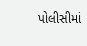પોલીસીમાં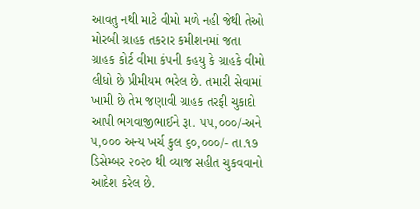આવતુ નથી માટે વીમો મળે નહી જેથી તેઓ મોરબી ગ્રાહક તકરાર કમીશનમાં જતા ગ્રાહક કોર્ટ વીમા કંપની કહયુ કે ગ્રાહકે વીમો લીધો છે પ્રીમીયમ ભરેલ છે. તમારી સેવામાં ખામી છે તેમ જણાવી ગ્રાહક તરફી ચુકાદો આપી ભગવાજીભાઈને રૂા. ૫૫,૦૦૦/-અને ૫,૦૦૦ અન્ય ખર્ચ કુલ ૬૦,૦૦૦/- તા.૧૭ ડિસેમ્બર ૨૦૨૦ થી વ્યાજ સહીત ચુકવવાનો આદેશ કરેલ છે.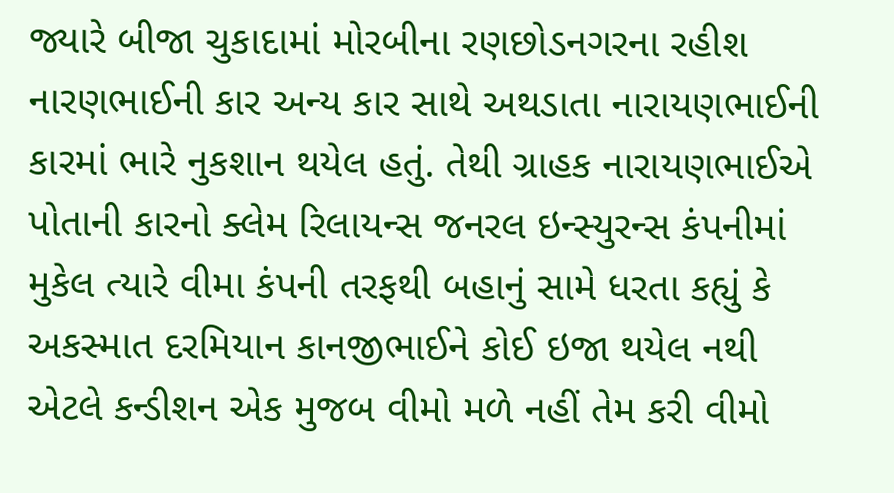જ્યારે બીજા ચુકાદામાં મોરબીના રણછોડનગરના રહીશ નારણભાઈની કાર અન્ય કાર સાથે અથડાતા નારાયણભાઈની કારમાં ભારે નુકશાન થયેલ હતું. તેથી ગ્રાહક નારાયણભાઈએ પોતાની કારનો ક્લેમ રિલાયન્સ જનરલ ઇન્સ્યુરન્સ કંપનીમાં મુકેલ ત્યારે વીમા કંપની તરફથી બહાનું સામે ધરતા કહ્યું કે અકસ્માત દરમિયાન કાનજીભાઈને કોઈ ઇજા થયેલ નથી એટલે કન્ડીશન એક મુજબ વીમો મળે નહીં તેમ કરી વીમો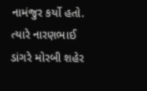નામંજુર કર્યો હતો. ત્યારે નારણભાઈ ડાંગરે મોરબી શહેર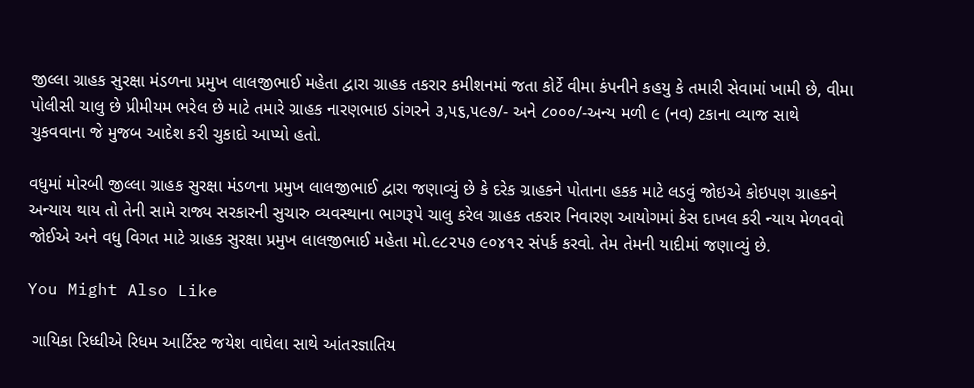જીલ્લા ગ્રાહક સુરક્ષા મંડળના પ્રમુખ લાલજીભાઈ મહેતા દ્વારા ગ્રાહક તકરાર કમીશનમાં જતા કોર્ટે વીમા કંપનીને કહયુ કે તમારી સેવામાં ખામી છે, વીમા પોલીસી ચાલુ છે પ્રીમીયમ ભરેલ છે માટે તમારે ગ્રાહક નારણભાઇ ડાંગરને ૩,૫૬,૫૯૭/- અને ૮૦૦૦/-અન્ય મળી ૯ (નવ) ટકાના વ્યાજ સાથે ચુકવવાના જે મુજબ આદેશ કરી ચુકાદો આપ્યો હતો.

વધુમાં મોરબી જીલ્લા ગ્રાહક સુરક્ષા મંડળના પ્રમુખ લાલજીભાઈ દ્વારા જણાવ્યું છે કે દરેક ગ્રાહકને પોતાના હકક માટે લડવું જોઇએ કોઇપણ ગ્રાહકને અન્યાય થાય તો તેની સામે રાજ્ય સરકારની સુચારુ વ્યવસ્થાના ભાગરૂપે ચાલુ કરેલ ગ્રાહક તકરાર નિવારણ આયોગમાં કેસ દાખલ કરી ન્યાય મેળવવો જોઈએ અને વધુ વિગત માટે ગ્રાહક સુરક્ષા પ્રમુખ લાલજીભાઈ મહેતા મો.૯૮૨૫૭ ૯૦૪૧૨ સંપર્ક કરવો. તેમ તેમની યાદીમાં જણાવ્યું છે.

You Might Also Like

 ગાયિકા રિધ્ધીએ રિધમ આર્ટિસ્ટ જયેશ વાઘેલા સાથે આંતરજ્ઞાતિય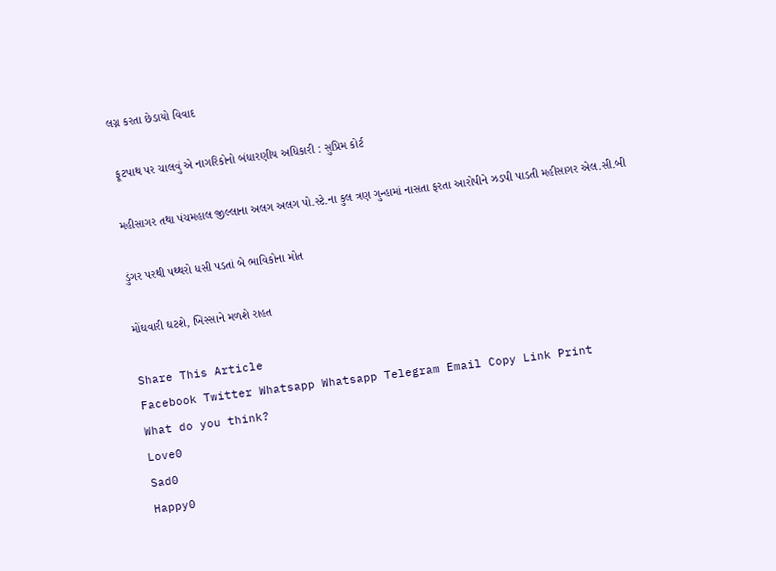લગ્ન કરતા છેડાયો વિવાદ

 ફૂટપાથ પર ચાલવું એ નાગરિકોનો બંધારણીય અધિકારી : સુપ્રિમ કોર્ટ

મહીસાગર તથા પંચમહાલ જીલ્લાના અલગ અલગ પો.સ્ટે.ના કુલ ત્રણ ગુન્હામાં નાસતા ફરતા આરોપીને ઝડપી પાડતી મહીસાગર એલ.સી.બી

ડુંગર પરથી પથ્થરો ધસી પડતાં બે ભાવિકોના મોત

મોંઘવારી ઘટશે, ખિસ્સાને મળશે રાહત

Share This Article
Facebook Twitter Whatsapp Whatsapp Telegram Email Copy Link Print
What do you think?
Love0
Sad0
Happy0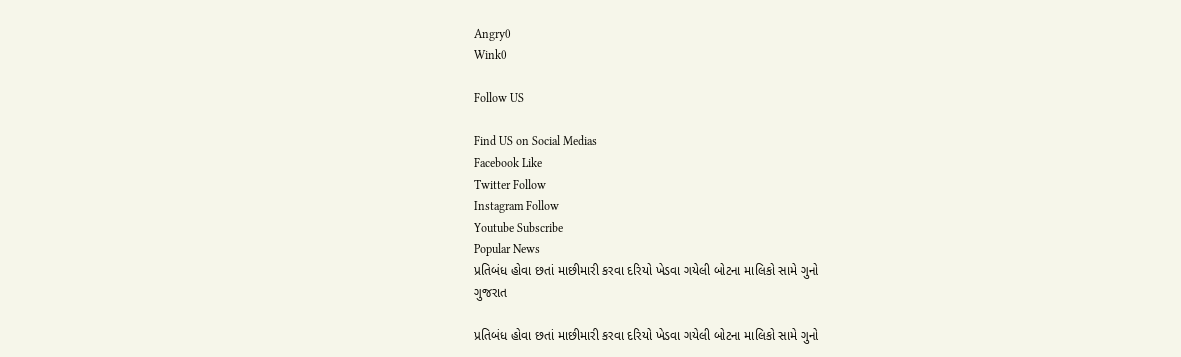Angry0
Wink0

Follow US

Find US on Social Medias
Facebook Like
Twitter Follow
Instagram Follow
Youtube Subscribe
Popular News
પ્રતિબંધ હોવા છતાં માછીમારી કરવા દરિયો ખેડવા ગયેલી બોટના માલિકો સામે ગુનો
ગુજરાત

પ્રતિબંધ હોવા છતાં માછીમારી કરવા દરિયો ખેડવા ગયેલી બોટના માલિકો સામે ગુનો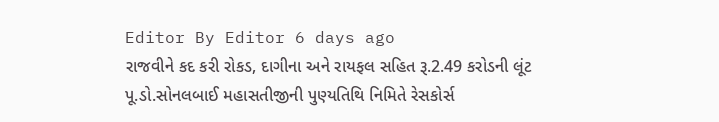Editor By Editor 6 days ago
રાજવીને કદ કરી રોકડ, દાગીના અને રાયફલ સહિત રૂ.2.49 કરોડની લૂંટ
પૂ.ડો.સોનલબાઈ મહાસતીજીની પુણ્યતિથિ નિમિતે રેસકોર્સ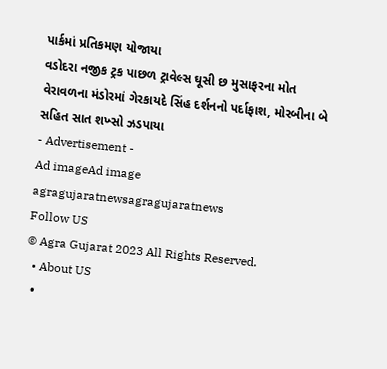પાર્કમાં પ્રતિકમણ યોજાયા
વડોદરા નજીક ટ્રક પાછળ ટ્રાવેલ્સ ઘૂસી છ મુસાફરના મોત
વેરાવળના મંડોરમાં ગેરકાયદે સિંહ દર્શનનો પર્દાફાશ, મોરબીના બે સહિત સાત શખ્સો ઝડપાયા
- Advertisement -
Ad imageAd image
agragujaratnewsagragujaratnews
Follow US
© Agra Gujarat 2023 All Rights Reserved.
  • About US
  •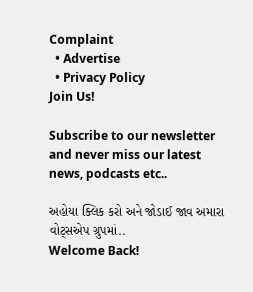Complaint
  • Advertise
  • Privacy Policy
Join Us!

Subscribe to our newsletter and never miss our latest news, podcasts etc..

અહોયા ક્લિક કરો અને જોડાઈ જાવ અમારા વોટ્સએપ ગ્રુપમાં..
Welcome Back!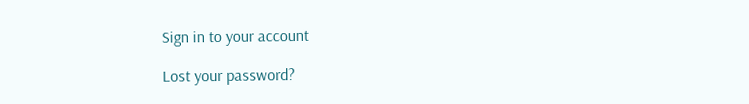Sign in to your account

Lost your password?